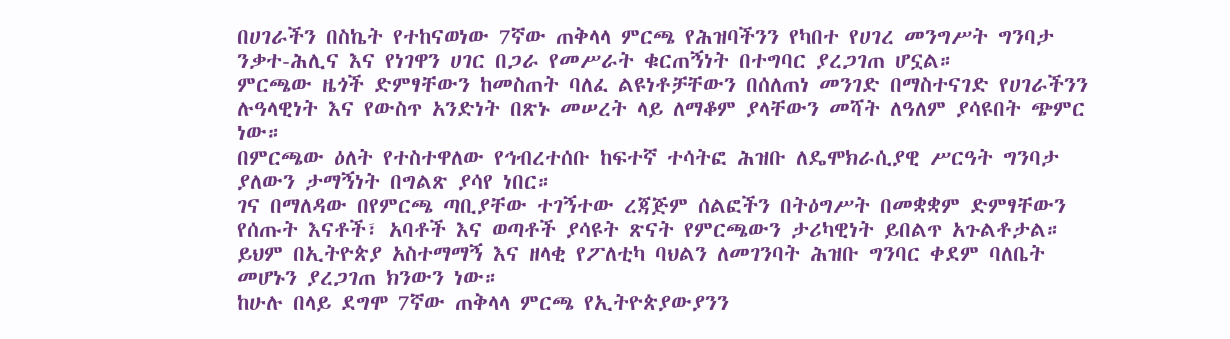በሀገራችን በስኬት የተከናወነው 7ኛው ጠቅላላ ምርጫ የሕዝባችንን የካበተ የሀገረ መንግሥት ግንባታ ንቃተ-ሕሊና እና የነገዋን ሀገር በጋራ የመሥራት ቁርጠኝነት በተግባር ያረጋገጠ ሆኗል።
ምርጫው ዜጎች ድምፃቸውን ከመስጠት ባለፈ ልዩነቶቻቸውን በሰለጠነ መንገድ በማስተናገድ የሀገራችንን ሉዓላዊነት እና የውስጥ አንድነት በጽኑ መሠረት ላይ ለማቆም ያላቸውን መሻት ለዓለም ያሳዩበት ጭምር ነው።
በምርጫው ዕለት የተስተዋለው የኅብረተሰቡ ከፍተኛ ተሳትፎ ሕዝቡ ለዴሞክራሲያዊ ሥርዓት ግንባታ ያለውን ታማኝነት በግልጽ ያሳየ ነበር።
ገና በማለዳው በየምርጫ ጣቢያቸው ተገኝተው ረጃጅም ሰልፎችን በትዕግሥት በመቋቋም ድምፃቸውን የሰጡት እናቶች፣ አባቶች እና ወጣቶች ያሳዩት ጽናት የምርጫውን ታሪካዊነት ይበልጥ አጉልቶታል።
ይህም በኢትዮጵያ አስተማማኝ እና ዘላቂ የፖለቲካ ባህልን ለመገንባት ሕዝቡ ግንባር ቀደም ባለቤት መሆኑን ያረጋገጠ ክንውን ነው።
ከሁሉ በላይ ደግሞ 7ኛው ጠቅላላ ምርጫ የኢትዮጵያውያንን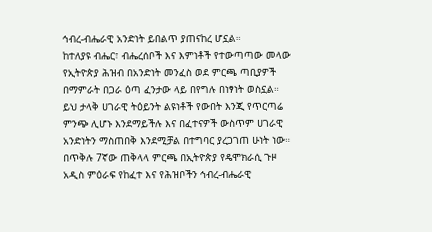ኅብረ-ብሔራዊ አንድነት ይበልጥ ያጠናከረ ሆኗል።
ከተለያዩ ብሔር፣ ብሔረሰቦች እና እምነቶች የተውጣጣው መላው የኢትዮጵያ ሕዝብ በአንድነት መንፈስ ወደ ምርጫ ጣቢያዎች በማምራት በጋራ ዕጣ ፈንታው ላይ በየግሉ በነፃነት ወስኗል።
ይህ ታላቅ ሀገራዊ ትዕይንት ልዩነቶች የውበት እንጂ የጥርጣሬ ምንጭ ሊሆኑ እንደማይችሉ እና በፈተናዎች ውስጥም ሀገራዊ አንድነትን ማስጠበቅ እንደሚቻል በተግባር ያረጋገጠ ሁነት ነው።
በጥቅሉ 7ኛው ጠቅላላ ምርጫ በኢትዮጵያ የዴሞክራሲ ጉዞ አዲስ ምዕራፍ የከፈተ እና የሕዝቦችን ኅብረ-ብሔራዊ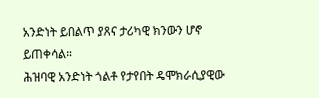አንድነት ይበልጥ ያጸና ታሪካዊ ክንውን ሆኖ ይጠቀሳል።
ሕዝባዊ አንድነት ጎልቶ የታየበት ዴሞክራሲያዊው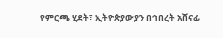የምርጫ ሂደት፣ ኢትዮጵያውያን በኅበረት አሸናፊ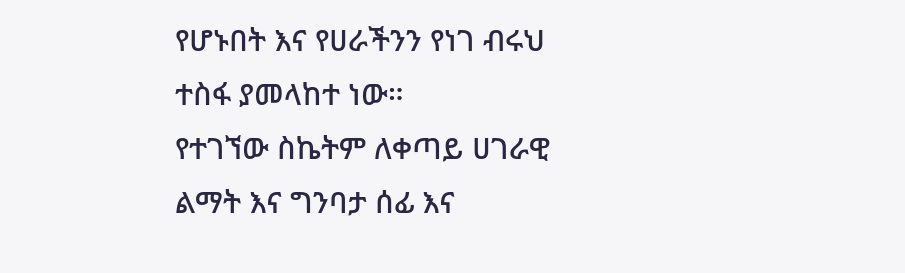የሆኑበት እና የሀራችንን የነገ ብሩህ ተስፋ ያመላከተ ነው።
የተገኘው ስኬትም ለቀጣይ ሀገራዊ ልማት እና ግንባታ ሰፊ እና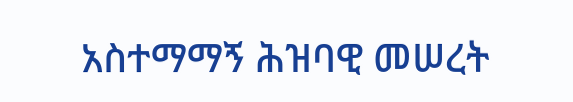አስተማማኝ ሕዝባዊ መሠረት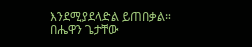እንደሚያደላድል ይጠበቃል።
በሔዋን ጌታቸው